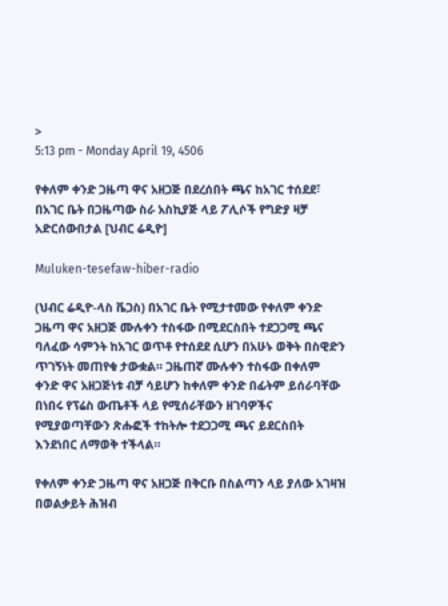>
5:13 pm - Monday April 19, 4506

የቀለም ቀንድ ጋዜጣ ዋና አዘጋጅ በደረሰበት ጫና ከአገር ተሰደደ፣ በአገር ቤት በጋዜጣው ስራ አስኪያጅ ላይ ፖሊሶች የግድያ ዛቻ አድርሰውበታል [ህብር ሬዲዮ]

Muluken-tesefaw-hiber-radio

(ህብር ሬዲዮ-ላስ ቬጋስ) በአገር ቤት የሚታተመው የቀለም ቀንድ ጋዜጣ ዋና አዘጋጅ ሙሉቀን ተስፋው በሚደርስበት ተደጋጋሚ ጫና ባለፈው ሳምንት ከአገር ወጥቶ የተሰደደ ሲሆን በአሁኑ ወቅት በስዊድን ጥገኝነት መጠየቁ ታውቋል። ጋዜጠኛ ሙሉቀን ተስፋው በቀለም ቀንድ ዋና አዘጋጅነቱ ብቻ ሳይሆን ከቀለም ቀንድ በፊትም ይሰራባቸው በነበሩ የፕሬስ ውጤቶች ላይ የሚሰራቸውን ዘገባዎችና የሚያወጣቸውን ጽሑፎች ተከትሎ ተደጋጋሚ ጫና ይደርስበት እንደነበር ለማወቅ ተችላል።

የቀለም ቀንድ ጋዜጣ ዋና አዘጋጅ በቅርቡ በስልጣን ላይ ያለው አገዛዝ በወልቃይት ሕዝብ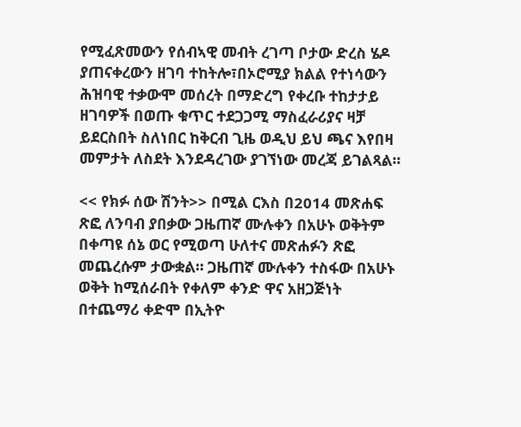የሚፈጽመውን የሰብኣዊ መብት ረገጣ ቦታው ድረስ ሄዶ ያጠናቀረውን ዘገባ ተከትሎ፣በኦሮሚያ ክልል የተነሳውን ሕዝባዊ ተቃውሞ መሰረት በማድረግ የቀረቡ ተከታታይ ዘገባዎች በወጡ ቁጥር ተደጋጋሚ ማስፈራሪያና ዛቻ ይደርስበት ስለነበር ከቅርብ ጊዜ ወዲህ ይህ ጫና እየበዛ መምታት ለስደት እንደዳረገው ያገኘነው መረጃ ይገልጻል።

<< የክፉ ሰው ሽንት>> በሚል ርእስ በ2014 መጽሐፍ ጽፎ ለንባብ ያበቃው ጋዜጠኛ ሙሉቀን በአሁኑ ወቅትም በቀጣዩ ሰኔ ወር የሚወጣ ሁለተና መጽሐፉን ጽፎ መጨረሱም ታውቋል። ጋዜጠኛ ሙሉቀን ተስፋው በአሁኑ ወቅት ከሚሰራበት የቀለም ቀንድ ዋና አዘጋጅነት በተጨማሪ ቀድሞ በኢትዮ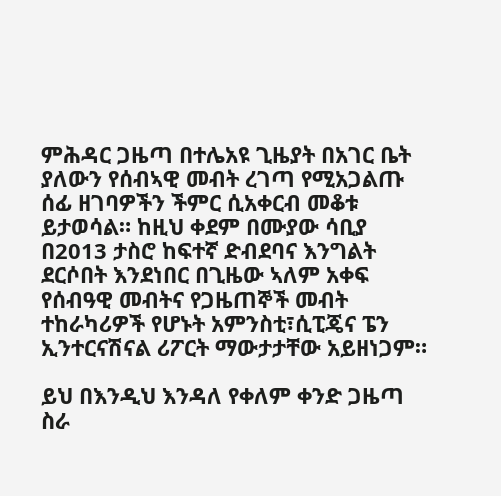ምሕዳር ጋዜጣ በተሌአዩ ጊዜያት በአገር ቤት ያለውን የሰብኣዊ መብት ረገጣ የሚአጋልጡ ሰፊ ዘገባዎችን ችምር ሲአቀርብ መቆቱ ይታወሳል። ከዚህ ቀደም በሙያው ሳቢያ በ2013 ታስሮ ከፍተኛ ድብደባና እንግልት ደርሶበት እንደነበር በጊዜው ኣለም አቀፍ የሰብዓዊ መብትና የጋዜጠኞች መብት ተከራካሪዎች የሆኑት አምንስቲ፣ሲፒጄና ፔን ኢንተርናሽናል ሪፖርት ማውታታቸው አይዘነጋም።

ይህ በእንዲህ እንዳለ የቀለም ቀንድ ጋዜጣ ስራ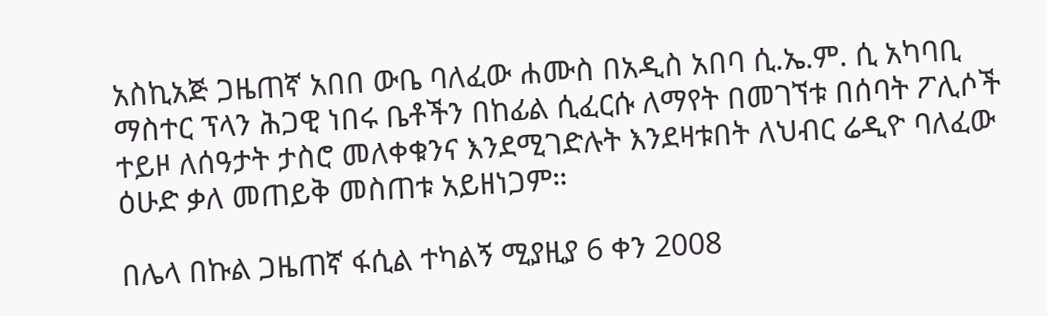አስኪአጅ ጋዜጠኛ አበበ ውቤ ባለፈው ሐሙስ በአዲስ አበባ ሲ.ኤ.ም. ሲ አካባቢ ማስተር ፕላን ሕጋዊ ነበሩ ቤቶችን በከፊል ሲፈርሱ ለማየት በመገኘቱ በሰባት ፖሊሶች ተይዞ ለሰዓታት ታስሮ መለቀቁንና እንደሚገድሉት እንደዛቱበት ለህብር ሬዲዮ ባለፈው ዕሁድ ቃለ መጠይቅ መስጠቱ አይዘነጋም።

በሌላ በኩል ጋዜጠኛ ፋሲል ተካልኝ ሚያዚያ 6 ቀን 2008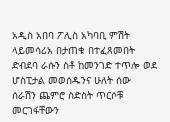አዲስ አበባ ፖሊስ አካባቢ ምሽት ላይመሳሪአ በታጠቁ በተፈጸመበት ድብደባ ራሱን ስቶ ከመንገድ ተጥሎ ወደ ሆስፒታል መወሰዱንና ሁለት ሰው ሰራሽን ጨምሮ ስድስት ጥርሶቹ መርገፋቸውን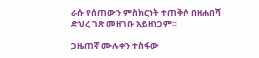ራሱ የሰጠውን ምስክርነት ተጠቅሶ በዘሐበሻ ድህረ ገጽ መዘገቡ አይዘነጋም።

ጋዜጠኛ ሙሉቀን ተስፋው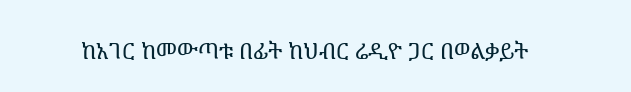ከአገር ከመውጣቱ በፊት ከህብር ሬዲዮ ጋር በወልቃይት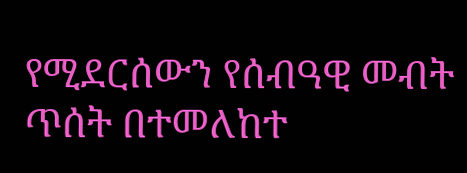የሚደርሰውን የሰብዓዊ መብት ጥሰት በተመለከተ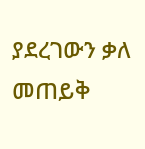ያደረገውን ቃለ መጠይቅ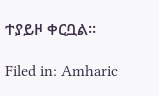ተያይዞ ቀርቧል።

Filed in: Amharic